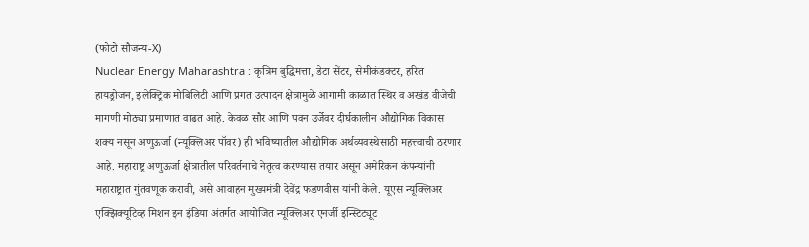(फोटो सौजन्य-X)
Nuclear Energy Maharashtra : कृत्रिम बुद्धिमत्ता, डेटा सेंटर, सेमीकंडक्टर, हरित हायड्रोजन, इलेक्ट्रिक मोबिलिटी आणि प्रगत उत्पादन क्षेत्रामुळे आगामी काळात स्थिर व अखंड वीजेची मागणी मोठ्या प्रमाणात वाढत आहे. केवळ सौर आणि पवन उर्जेवर दीर्घकालीन औद्योगिक विकास शक्य नसून अणुऊर्जा (न्यूक्लिअर पॉवर) ही भविष्यातील औद्योगिक अर्थव्यवस्थेसाठी महत्त्वाची ठरणार आहे. महाराष्ट्र अणुऊर्जा क्षेत्रातील परिवर्तनाचे नेतृत्व करण्यास तयार असून अमेरिकन कंपन्यांनी महाराष्ट्रात गुंतवणूक करावी, असे आवाहन मुख्यमंत्री देवेंद्र फडणवीस यांनी केले. यूएस न्यूक्लिअर एक्झिक्यूटिव्ह मिशन इन इंडिया अंतर्गत आयोजित न्यूक्लिअर एनर्जी इन्स्टिट्यूट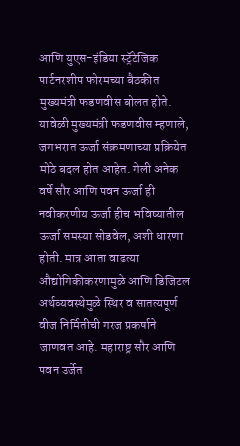आणि युएस-इंडिया स्ट्रॅटेजिक पार्टनरशीप फोरमच्या बैठकीत मुख्यमंत्री फडणवीस बोलत होते.
यावेळी मुख्यमंत्री फडणवीस म्हणाले, जगभरात ऊर्जा संक्रमणाच्या प्रक्रियेत मोठे बदल होत आहेत. गेली अनेक वर्षे सौर आणि पवन ऊर्जा ही नवीकरणीय ऊर्जा हीच भविष्यातील ऊर्जा समस्या सोडवेल, अशी धारणा होती. मात्र आता वाढत्या औद्योगिकीकरणामुळे आणि डिजिटल अर्थव्यवस्थेमुळे स्थिर व सातत्यपूर्ण वीज निर्मितीची गरज प्रकर्षाने जाणवत आहे. महाराष्ट्र सौर आणि पवन उर्जेत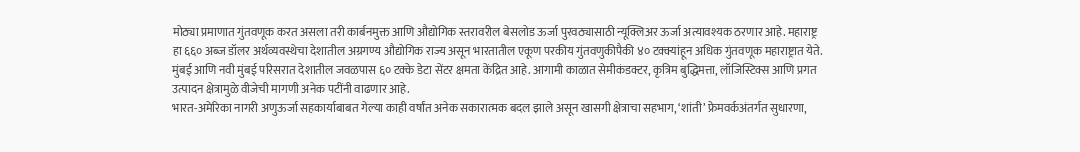मोठ्या प्रमाणात गुंतवणूक करत असला तरी कार्बनमुक्त आणि औद्योगिक स्तरावरील बेसलोड ऊर्जा पुरवठ्यासाठी न्यूक्लिअर ऊर्जा अत्यावश्यक ठरणार आहे. महाराष्ट्र हा ६६० अब्ज डॉलर अर्थव्यवस्थेचा देशातील अग्रगण्य औद्योगिक राज्य असून भारतातील एकूण परकीय गुंतवणुकीपैकी ४० टक्क्यांहून अधिक गुंतवणूक महाराष्ट्रात येते. मुंबई आणि नवी मुंबई परिसरात देशातील जवळपास ६० टक्के डेटा सेंटर क्षमता केंद्रित आहे. आगामी काळात सेमीकंडक्टर, कृत्रिम बुद्धिमत्ता, लॉजिस्टिक्स आणि प्रगत उत्पादन क्षेत्रामुळे वीजेची मागणी अनेक पटींनी वाढणार आहे.
भारत-अमेरिका नागरी अणुऊर्जा सहकार्याबाबत गेल्या काही वर्षांत अनेक सकारात्मक बदल झाले असून खासगी क्षेत्राचा सहभाग, ‘शांती’ फ्रेमवर्कअंतर्गत सुधारणा,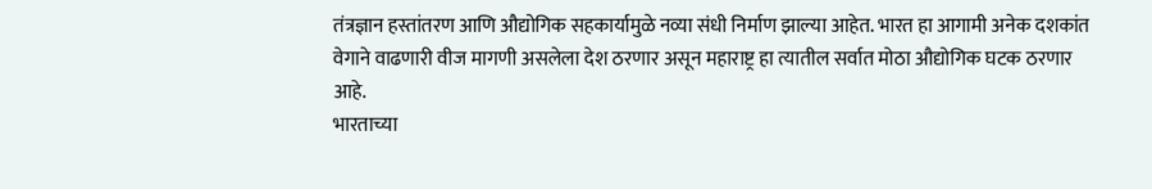तंत्रज्ञान हस्तांतरण आणि औद्योगिक सहकार्यामुळे नव्या संधी निर्माण झाल्या आहेत. भारत हा आगामी अनेक दशकांत वेगाने वाढणारी वीज मागणी असलेला देश ठरणार असून महाराष्ट्र हा त्यातील सर्वात मोठा औद्योगिक घटक ठरणार आहे.
भारताच्या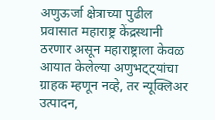अणुऊर्जा क्षेत्राच्या पुढील प्रवासात महाराष्ट्र केंद्रस्थानी ठरणार असून महाराष्ट्राला केवळ आयात केलेल्या अणुभट्ट्यांचा ग्राहक म्हणून नव्हे, तर न्यूक्लिअर उत्पादन,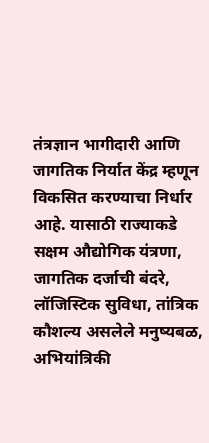तंत्रज्ञान भागीदारी आणि जागतिक निर्यात केंद्र म्हणून विकसित करण्याचा निर्धार आहे. यासाठी राज्याकडे सक्षम औद्योगिक यंत्रणा, जागतिक दर्जाची बंदरे, लॉजिस्टिक सुविधा, तांत्रिक कौशल्य असलेले मनुष्यबळ, अभियांत्रिकी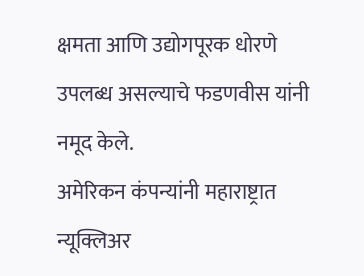क्षमता आणि उद्योगपूरक धोरणे उपलब्ध असल्याचे फडणवीस यांनी नमूद केले.
अमेरिकन कंपन्यांनी महाराष्ट्रात न्यूक्लिअर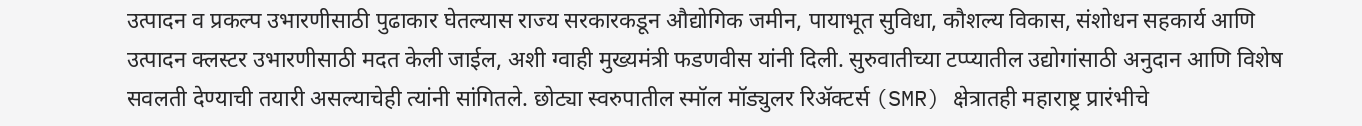उत्पादन व प्रकल्प उभारणीसाठी पुढाकार घेतल्यास राज्य सरकारकडून औद्योगिक जमीन, पायाभूत सुविधा, कौशल्य विकास, संशोधन सहकार्य आणि उत्पादन क्लस्टर उभारणीसाठी मदत केली जाईल, अशी ग्वाही मुख्यमंत्री फडणवीस यांनी दिली. सुरुवातीच्या टप्प्यातील उद्योगांसाठी अनुदान आणि विशेष सवलती देण्याची तयारी असल्याचेही त्यांनी सांगितले. छोट्या स्वरुपातील स्मॉल मॉड्युलर रिॲक्टर्स (SMR) क्षेत्रातही महाराष्ट्र प्रारंभीचे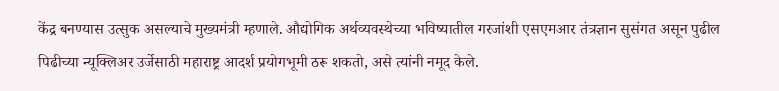केंद्र बनण्यास उत्सुक असल्याचे मुख्यमंत्री म्हणाले. औद्योगिक अर्थव्यवस्थेच्या भविष्यातील गरजांशी एसएमआर तंत्रज्ञान सुसंगत असून पुढील पिढीच्या न्यूक्लिअर उर्जेसाठी महाराष्ट्र आदर्श प्रयोगभूमी ठरू शकतो, असे त्यांनी नमूद केले.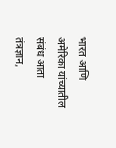भारत आणि अमेरिका यांच्यातील संबंध आता तंत्रज्ञान,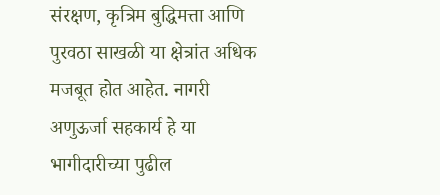संरक्षण, कृत्रिम बुद्धिमत्ता आणि पुरवठा साखळी या क्षेत्रांत अधिक मजबूत होत आहेत. नागरी अणुऊर्जा सहकार्य हे या भागीदारीच्या पुढील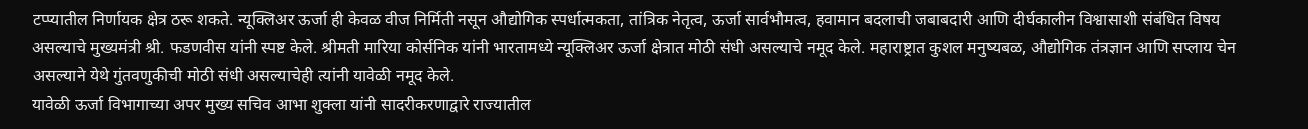टप्प्यातील निर्णायक क्षेत्र ठरू शकते. न्यूक्लिअर ऊर्जा ही केवळ वीज निर्मिती नसून औद्योगिक स्पर्धात्मकता, तांत्रिक नेतृत्व, ऊर्जा सार्वभौमत्व, हवामान बदलाची जबाबदारी आणि दीर्घकालीन विश्वासाशी संबंधित विषय असल्याचे मुख्यमंत्री श्री. फडणवीस यांनी स्पष्ट केले. श्रीमती मारिया कोर्सनिक यांनी भारतामध्ये न्यूक्लिअर ऊर्जा क्षेत्रात मोठी संधी असल्याचे नमूद केले. महाराष्ट्रात कुशल मनुष्यबळ, औद्योगिक तंत्रज्ञान आणि सप्लाय चेन असल्याने येथे गुंतवणुकीची मोठी संधी असल्याचेही त्यांनी यावेळी नमूद केले.
यावेळी ऊर्जा विभागाच्या अपर मुख्य सचिव आभा शुक्ला यांनी सादरीकरणाद्वारे राज्यातील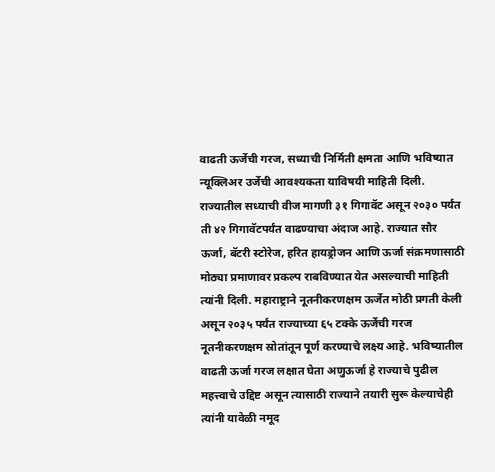वाढती ऊर्जेची गरज, सध्याची निर्मिती क्षमता आणि भविष्यात न्यूक्लिअर उर्जेची आवश्यकता याविषयी माहिती दिली. राज्यातील सध्याची वीज मागणी ३१ गिगावॅट असून २०३० पर्यंत ती ४२ गिगावॅटपर्यंत वाढण्याचा अंदाज आहे. राज्यात सौर ऊर्जा, बॅटरी स्टोरेज, हरित हायड्रोजन आणि ऊर्जा संक्रमणासाठी मोठ्या प्रमाणावर प्रकल्प राबविण्यात येत असल्याची माहिती त्यांनी दिली. महाराष्ट्राने नूतनीकरणक्षम ऊर्जेत मोठी प्रगती केली असून २०३५ पर्यंत राज्याच्या ६५ टक्के ऊर्जेची गरज नूतनीकरणक्षम स्रोतांतून पूर्ण करण्याचे लक्ष्य आहे. भविष्यातील वाढती ऊर्जा गरज लक्षात घेता अणुऊर्जा हे राज्याचे पुढील महत्त्वाचे उद्दिष्ट असून त्यासाठी राज्याने तयारी सुरू केल्याचेही त्यांनी यावेळी नमूद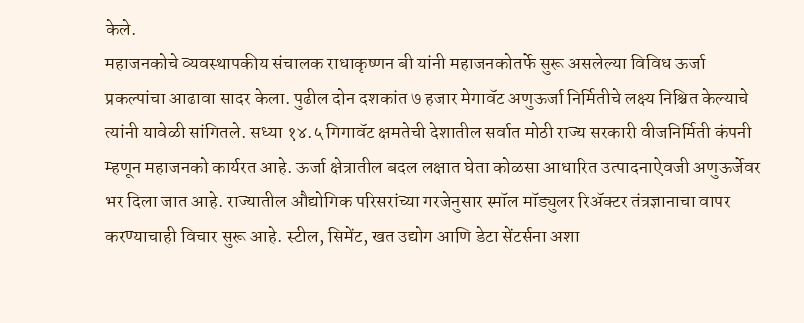केले.
महाजनकोचे व्यवस्थापकीय संचालक राधाकृष्णन बी यांनी महाजनकोतर्फे सुरू असलेल्या विविध ऊर्जा प्रकल्पांचा आढावा सादर केला. पुढील दोन दशकांत ७ हजार मेगावॅट अणुऊर्जा निर्मितीचे लक्ष्य निश्चित केल्याचे त्यांनी यावेळी सांगितले. सध्या १४.५ गिगावॅट क्षमतेची देशातील सर्वात मोठी राज्य सरकारी वीजनिर्मिती कंपनी म्हणून महाजनको कार्यरत आहे. ऊर्जा क्षेत्रातील बदल लक्षात घेता कोळसा आधारित उत्पादनाऐवजी अणुऊर्जेवर भर दिला जात आहे. राज्यातील औद्योगिक परिसरांच्या गरजेनुसार स्मॉल मॉड्युलर रिॲक्टर तंत्रज्ञानाचा वापर करण्याचाही विचार सुरू आहे. स्टील, सिमेंट, खत उद्योग आणि डेटा सेंटर्सना अशा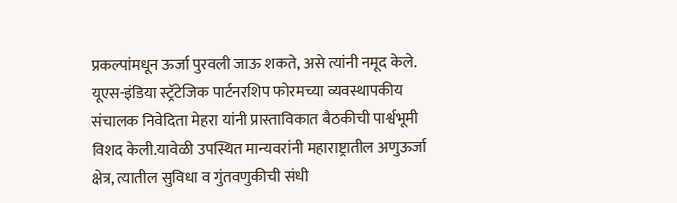प्रकल्पांमधून ऊर्जा पुरवली जाऊ शकते, असे त्यांनी नमूद केले. यूएस-इंडिया स्ट्रॅटेजिक पार्टनरशिप फोरमच्या व्यवस्थापकीय संचालक निवेदिता मेहरा यांनी प्रास्ताविकात बैठकीची पार्श्वभूमी विशद केली.यावेळी उपस्थित मान्यवरांनी महाराष्ट्रातील अणुऊर्जा क्षेत्र, त्यातील सुविधा व गुंतवणुकीची संधी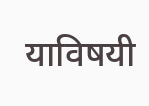याविषयी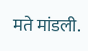मते मांडली.